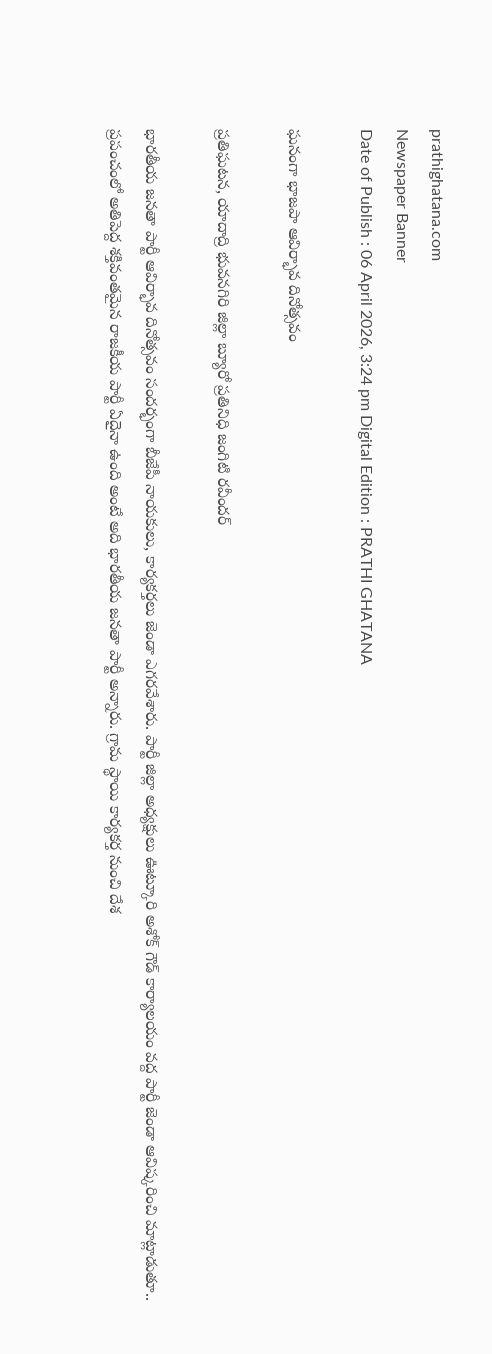prathighatana.com
Newspaper Banner
Date of Publish : 06 April 2026, 3:24 pm Digital Edition : PRATHI GHATANA

ఘనంగా భాజపా ఆవిర్భావ దినోత్సవం

ప్రతిఘటన, యాదాద్రి భువనగిరి జిల్లా బ్యూరో ప్రతినిధి జంగిటి రవీందర్

భారతీయ జనతా పార్టీ ఆవిర్భావ దినోత్సవం సందర్భంగా బీజేపీ నాయకులు, కార్యకర్తలు జెండా ఎగరవేశారు. పార్టీ జిల్లా అధ్యక్షులు ఊట్కూరి అశోక్ గౌడ్ కార్యాలయం వద్ద పార్టీ జెండా ఆవిష్కరించి మాట్లాడుతూ.. ప్రపంచంలో అతిపెద్ద శక్తివంతమైన రాజకీయ పార్టీ ఏదైనా ఉంది అంటే అది భారతీయ జనతా పార్టీ అన్నారు. గ్రామ స్థాయి కార్యకర్త నుంచి దేశ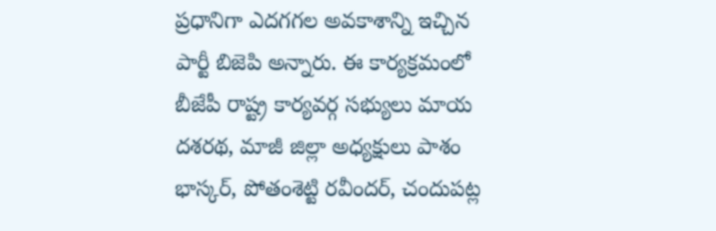ప్రధానిగా ఎదగగల అవకాశాన్ని ఇచ్చిన పార్టీ బిజెపి అన్నారు. ఈ కార్యక్రమంలో బీజేపీ రాష్ట్ర కార్యవర్గ సభ్యులు మాయ దశరథ, మాజీ జిల్లా అధ్యక్షులు పాశం భాస్కర్, పోతంశెట్టి రవీందర్, చందుపట్ల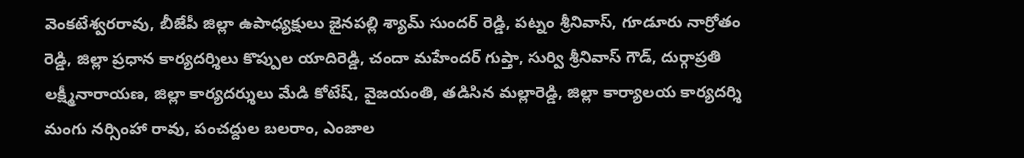వెంకటేశ్వరరావు, బీజేపీ జిల్లా ఉపాధ్యక్షులు జైనపల్లి శ్యామ్ సుందర్ రెడ్డి, పట్నం శ్రీనివాస్, గూడూరు నార్రోతం రెడ్డి, జిల్లా ప్రధాన కార్యదర్శిలు కొప్పుల యాదిరెడ్డి, చందా మహేందర్ గుప్తా, సుర్వి శ్రీనివాస్ గౌడ్, దుర్గాప్రతి లక్ష్మీనారాయణ, జిల్లా కార్యదర్శులు మేడి కోటేష్, వైజయంతి, తడిసిన మల్లారెడ్డి, జిల్లా కార్యాలయ కార్యదర్శి మంగు నర్సింహా రావు, పంచద్దుల బలరాం, ఎంజాల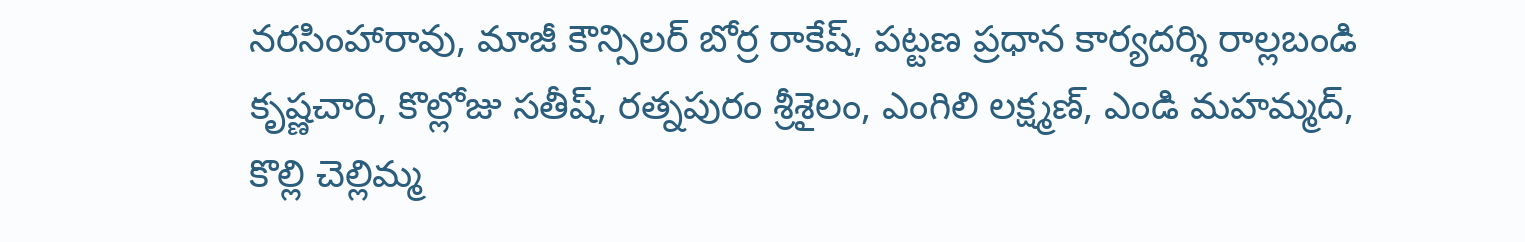నరసింహారావు, మాజీ కౌన్సిలర్ బోర్ర రాకేష్, పట్టణ ప్రధాన కార్యదర్శి రాల్లబండి కృష్ణచారి, కొల్లోజు సతీష్, రత్నపురం శ్రీశైలం, ఎంగిలి లక్ష్మణ్, ఎండి మహమ్మద్, కొల్లి చెల్లిమ్మ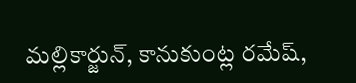మల్లికార్జున్, కానుకుంట్ల రమేష్,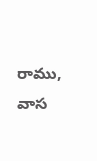రాము, వాస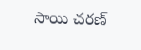సాయి చరణ్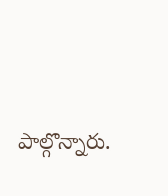పాల్గొన్నారు.